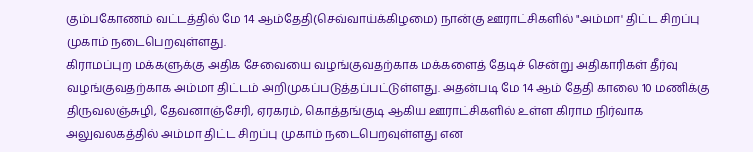கும்பகோணம் வட்டத்தில் மே 14 ஆம்தேதி(செவ்வாய்க்கிழமை) நான்கு ஊராட்சிகளில் "அம்மா' திட்ட சிறப்பு முகாம் நடைபெறவுள்ளது.
கிராமப்புற மக்களுக்கு அதிக சேவையை வழங்குவதற்காக மக்களைத் தேடிச் சென்று அதிகாரிகள் தீர்வு வழங்குவதற்காக அம்மா திட்டம் அறிமுகப்படுத்தப்பட்டுள்ளது. அதன்படி மே 14 ஆம் தேதி காலை 10 மணிக்கு திருவலஞ்சுழி, தேவனாஞ்சேரி, ஏரகரம், கொத்தங்குடி ஆகிய ஊராட்சிகளில் உள்ள கிராம நிர்வாக அலுவலகத்தில் அம்மா திட்ட சிறப்பு முகாம் நடைபெறவுள்ளது என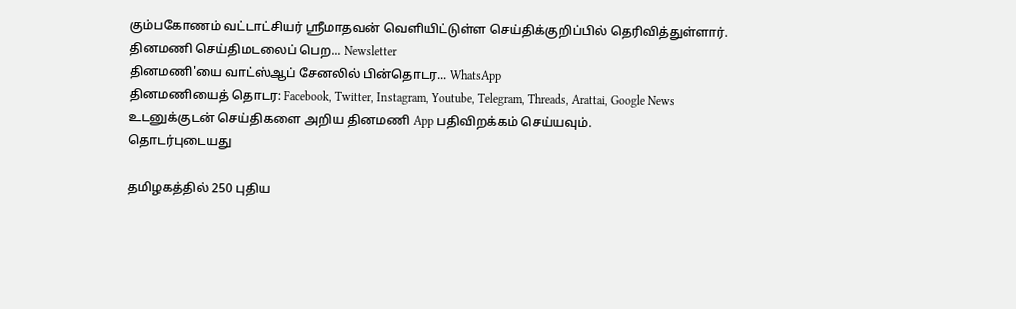கும்பகோணம் வட்டாட்சியர் ஸ்ரீமாதவன் வெளியிட்டுள்ள செய்திக்குறிப்பில் தெரிவித்துள்ளார்.
தினமணி செய்திமடலைப் பெற... Newsletter
தினமணி'யை வாட்ஸ்ஆப் சேனலில் பின்தொடர... WhatsApp
தினமணியைத் தொடர: Facebook, Twitter, Instagram, Youtube, Telegram, Threads, Arattai, Google News
உடனுக்குடன் செய்திகளை அறிய தினமணி App பதிவிறக்கம் செய்யவும்.
தொடர்புடையது

தமிழகத்தில் 250 புதிய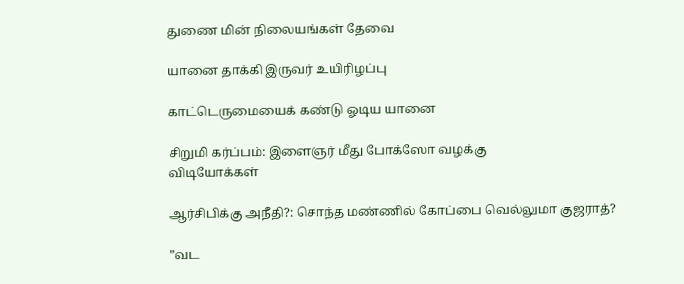துணை மின் நிலையங்கள் தேவை

யானை தாக்கி இருவர் உயிரிழப்பு

காட்டெருமையைக் கண்டு ஓடிய யானை

சிறுமி கர்ப்பம்: இளைஞர் மீது போக்ஸோ வழக்கு
விடியோக்கள்

ஆர்சிபிக்கு அநீதி?: சொந்த மண்ணில் கோப்பை வெல்லுமா குஜராத்?

”வட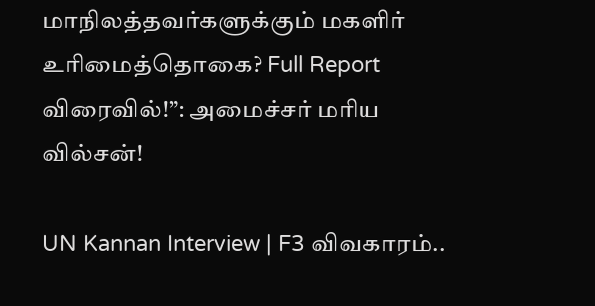மாநிலத்தவர்களுக்கும் மகளிர் உரிமைத்தொகை? Full Report விரைவில்!”: அமைச்சர் மரிய வில்சன்!

UN Kannan Interview | F3 விவகாரம்..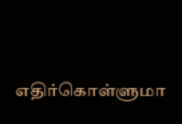எதிர்கொள்ளுமா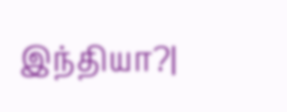இந்தியா?|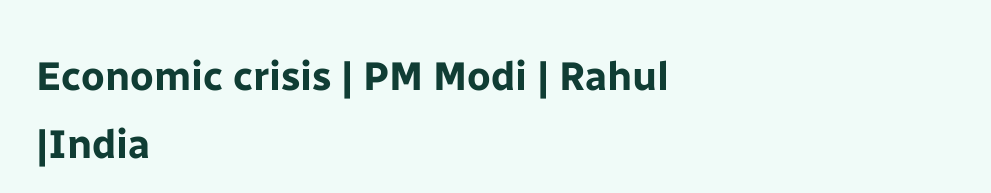Economic crisis | PM Modi | Rahul |India